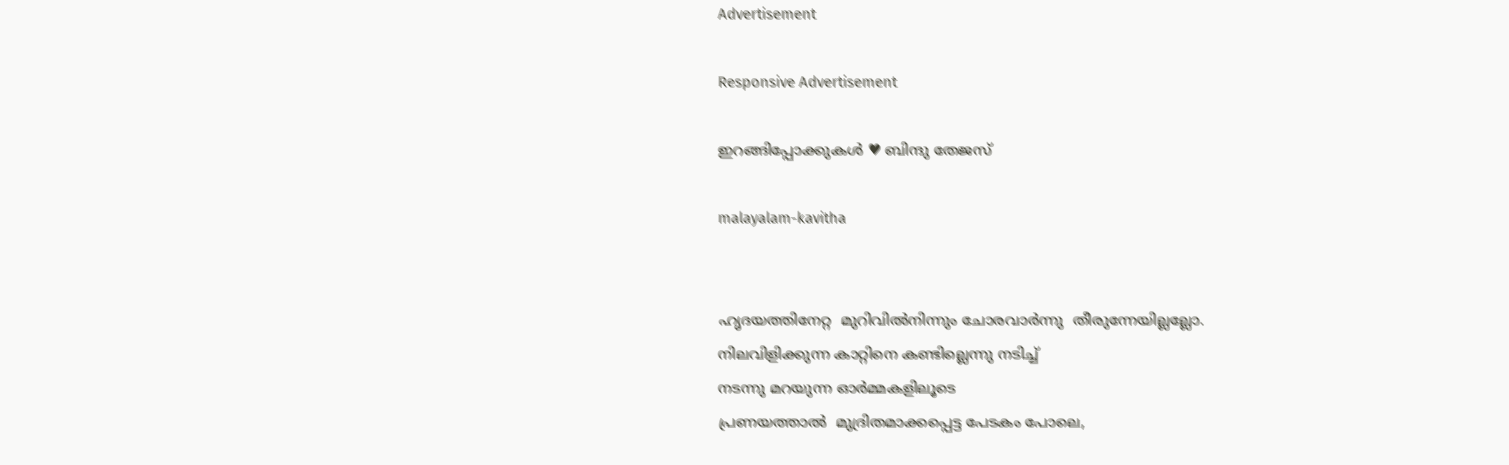Advertisement

Responsive Advertisement

ഇറങ്ങിപ്പോക്കുകള്‍ ♥ ബിന്ദു തേജസ്

malayalam-kavitha


ഹൃദയത്തിനേറ്റ  മുറിവില്‍നിന്നും ചോരവാര്‍ന്നു  തീരുന്നേയില്ലല്ലോ.
നിലവിളിക്കുന്ന കാറ്റിനെ കണ്ടില്ലെന്നു നടിച്ച്
നടന്നു മറയുന്ന ഓര്‍മ്മകളിലൂടെ
പ്രണയത്താല്‍  മുദ്രിതമാക്കപ്പെട്ട പേടകം പോലെ,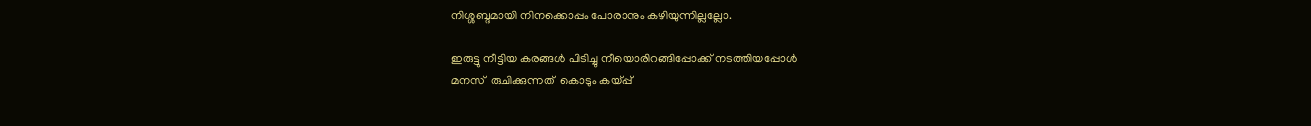നിശ്ശബ്ദമായി നിനക്കൊപ്പം പോരാനും കഴിയുന്നില്ലല്ലോ.

ഇരുട്ടു നീട്ടിയ കരങ്ങള്‍ പിടിച്ചു നീയൊരിറങ്ങിപ്പോക്ക് നടത്തിയപ്പോള്‍
മനസ്  രുചിക്കുന്നത്  കൊടും കയ്പ്പ്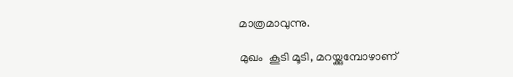മാത്രമാവുന്നു.

മുഖം  കൂടി മൂടി, മറയ്ക്കുമ്പോഴാണ്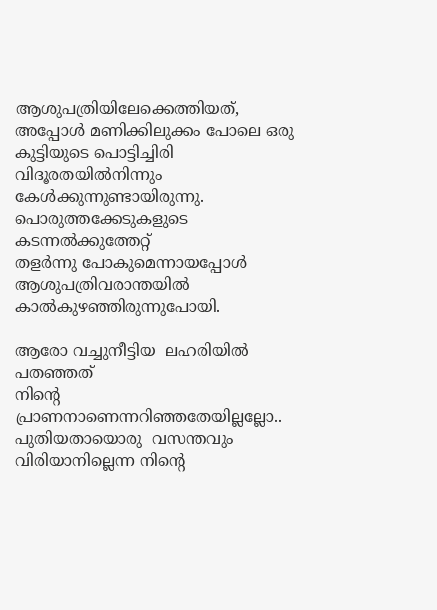ആശുപത്രിയിലേക്കെത്തിയത്,
അപ്പോള്‍ മണിക്കിലുക്കം പോലെ ഒരു കുട്ടിയുടെ പൊട്ടിച്ചിരി വിദൂരതയില്‍നിന്നും  കേള്‍ക്കുന്നുണ്ടായിരുന്നു.
പൊരുത്തക്കേടുകളുടെ കടന്നല്‍ക്കുത്തേറ്റ്
തളര്‍ന്നു പോകുമെന്നായപ്പോള്‍
ആശുപത്രിവരാന്തയില്‍
കാല്‍കുഴഞ്ഞിരുന്നുപോയി.

ആരോ വച്ചുനീട്ടിയ  ലഹരിയില്‍ പതഞ്ഞത്
നിന്റെ പ്രാണനാണെന്നറിഞ്ഞതേയില്ലല്ലോ..
പുതിയതായൊരു  വസന്തവും  വിരിയാനില്ലെന്ന നിന്റെ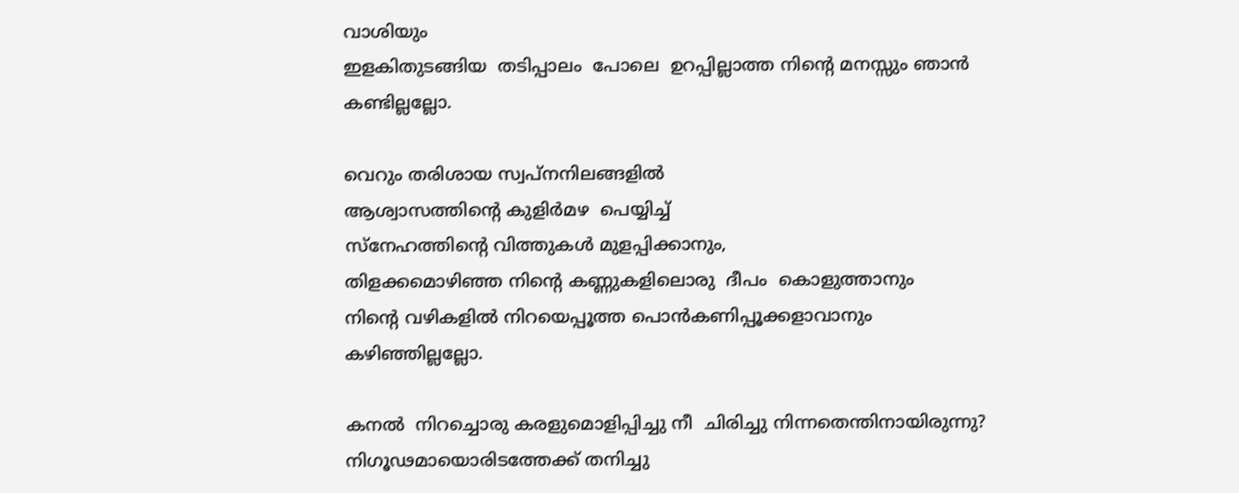വാശിയും
ഇളകിതുടങ്ങിയ  തടിപ്പാലം  പോലെ  ഉറപ്പില്ലാത്ത നിന്റെ മനസ്സും ഞാന്‍  കണ്ടില്ലല്ലോ.

വെറും തരിശായ സ്വപ്നനിലങ്ങളില്‍
ആശ്വാസത്തിന്റെ കുളിര്‍മഴ  പെയ്യിച്ച്
സ്‌നേഹത്തിന്റെ വിത്തുകള്‍ മുളപ്പിക്കാനും,
തിളക്കമൊഴിഞ്ഞ നിന്റെ കണ്ണുകളിലൊരു  ദീപം  കൊളുത്താനും
നിന്റെ വഴികളില്‍ നിറയെപ്പൂത്ത പൊന്‍കണിപ്പൂക്കളാവാനും
കഴിഞ്ഞില്ലല്ലോ.

കനല്‍  നിറച്ചൊരു കരളുമൊളിപ്പിച്ചു നീ  ചിരിച്ചു നിന്നതെന്തിനായിരുന്നു?
നിഗൂഢമായൊരിടത്തേക്ക് തനിച്ചു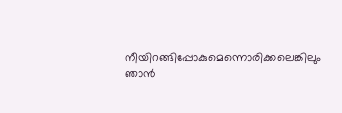നീയിറങ്ങിപ്പോകുമെന്നൊരിക്കലെങ്കിലും ഞാന്‍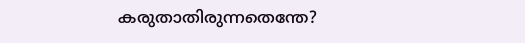കരുതാതിരുന്നതെന്തേ?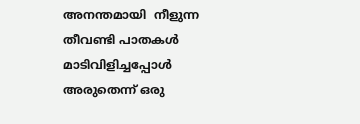അനന്തമായി  നീളുന്ന  തീവണ്ടി പാതകള്‍  മാടിവിളിച്ചപ്പോള്‍
അരുതെന്ന് ഒരു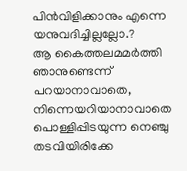പിന്‍വിളിക്കാനും എന്നെ യനുവദിച്ചില്ലല്ലോ.?
ആ കൈത്തലമമര്‍ത്തി  ഞാനുണ്ടെന്ന് പറയാനാവാതെ, നിന്നെയറിയാനാവാതെ
പൊള്ളിപ്പിടയുന്ന നെഞ്ചു തടവിയിരിക്കേ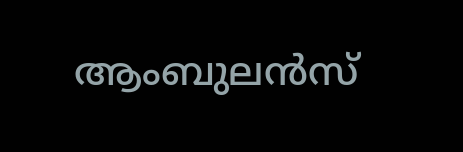ആംബുലന്‍സ്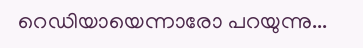റെഡിയായെന്നാരോ പറയുന്നു...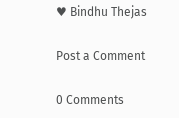♥ Bindhu Thejas

Post a Comment

0 Comments